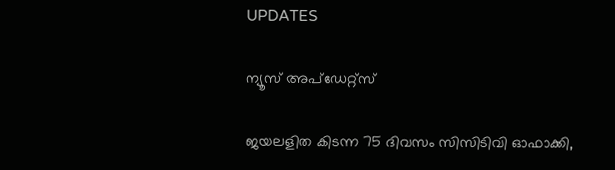UPDATES

ന്യൂസ് അപ്ഡേറ്റ്സ്

ജയലളിത കിടന്ന 75 ദിവസം സിസിടിവി ഓഫാക്കി,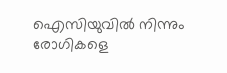ഐസിയുവില്‍ നിന്നും രോഗികളെ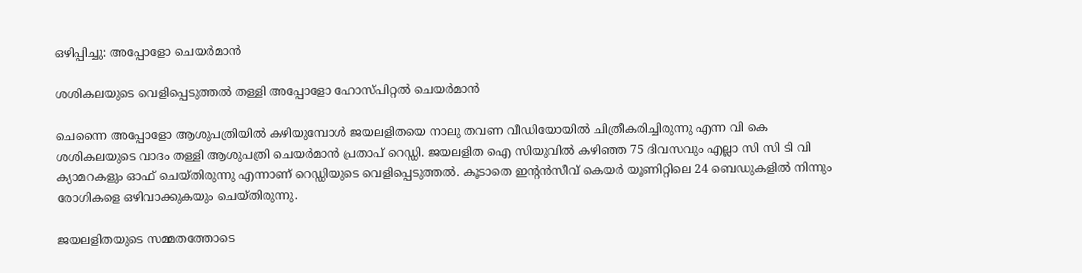ഒഴിപ്പിച്ചു: അപ്പോളോ ചെയര്‍മാന്‍

ശശികലയുടെ വെളിപ്പെടുത്തല്‍ തള്ളി അപ്പോളോ ഹോസ്പിറ്റല്‍ ചെയര്‍മാന്‍

ചെന്നൈ അപ്പോളോ ആശുപത്രിയില്‍ കഴിയുമ്പോള്‍ ജയലളിതയെ നാലു തവണ വീഡിയോയില്‍ ചിത്രീകരിച്ചിരുന്നു എന്ന വി കെ ശശികലയുടെ വാദം തള്ളി ആശുപത്രി ചെയര്‍മാന്‍ പ്രതാപ് റെഡ്ഡി. ജയലളിത ഐ സിയുവില്‍ കഴിഞ്ഞ 75 ദിവസവും എല്ലാ സി സി ടി വി ക്യാമറകളും ഓഫ് ചെയ്തിരുന്നു എന്നാണ് റെഡ്ഡിയുടെ വെളിപ്പെടുത്തല്‍. കൂടാതെ ഇന്‍റന്‍സീവ് കെയര്‍ യൂണിറ്റിലെ 24 ബെഡുകളില്‍ നിന്നും രോഗികളെ ഒഴിവാക്കുകയും ചെയ്തിരുന്നു.

ജയലളിതയുടെ സമ്മതത്തോടെ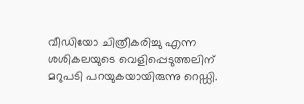വീഡിയോ ചിത്രീകരിച്ചു എന്ന ശശികലയുടെ വെളിപ്പെടുത്തലിന് മറുപടി പറയുകയായിരുന്നു റെഡ്ഡി.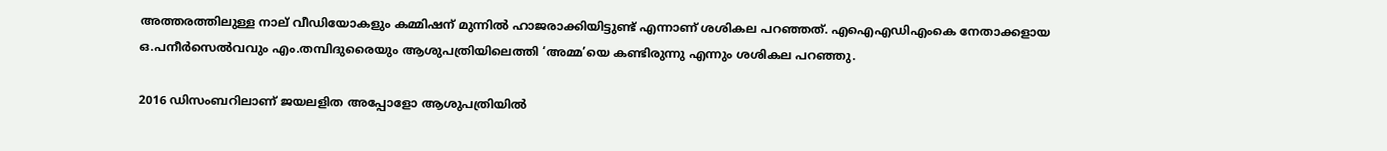അത്തരത്തിലുള്ള നാല് വീഡിയോകളും കമ്മിഷന് മുന്നില്‍ ഹാജരാക്കിയിട്ടുണ്ട് എന്നാണ് ശശികല പറഞ്ഞത്. എഐഎഡിഎംകെ നേതാക്കളായ ഒ.പനീര്‍സെല്‍വവും എം.തമ്പിദുരൈയും ആശുപത്രിയിലെത്തി ‘അമ്മ’യെ കണ്ടിരുന്നു എന്നും ശശികല പറഞ്ഞു.

2016 ഡിസംബറിലാണ് ജയലളിത അപ്പോളോ ആശുപത്രിയില്‍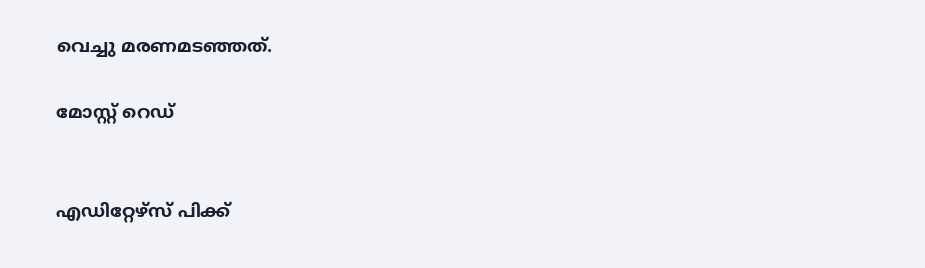വെച്ചു മരണമടഞ്ഞത്.

മോസ്റ്റ് റെഡ്


എഡിറ്റേഴ്സ് പിക്ക്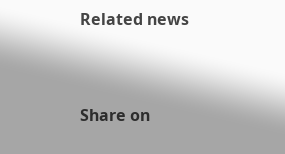Related news


Share on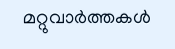മറ്റുവാര്‍ത്തകള്‍